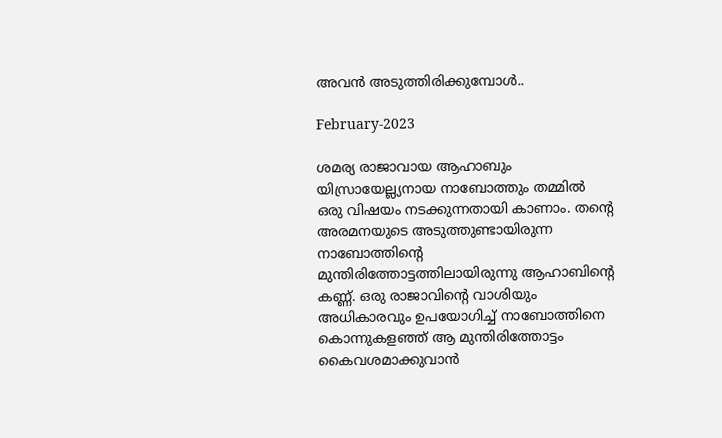അവൻ അടുത്തിരിക്കുമ്പോൾ..

February-2023

ശമര്യ രാജാവായ ആഹാബും യിസ്രായേല്ല്യനായ നാബോത്തും തമ്മിൽ ഒരു വിഷയം നടക്കുന്നതായി കാണാം. തന്റെ അരമനയുടെ അടുത്തുണ്ടായിരുന്ന നാബോത്തിന്റെ മുന്തിരിത്തോട്ടത്തിലായിരുന്നു ആഹാബിന്റെ കണ്ണ്. ഒരു രാജാവിന്റെ വാശിയും അധികാരവും ഉപയോഗിച്ച് നാബോത്തിനെ കൊന്നുകളഞ്ഞ് ആ മുന്തിരിത്തോട്ടം കൈവശമാക്കുവാൻ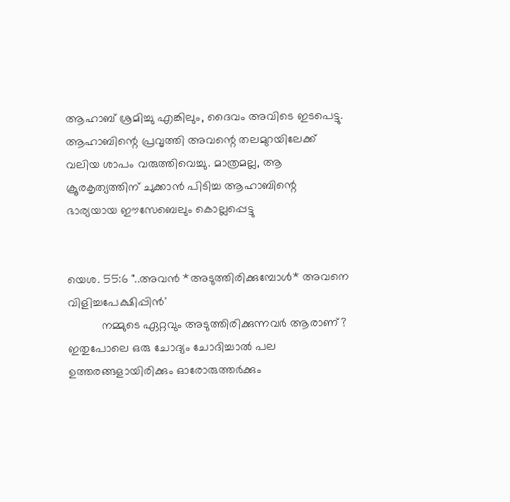ആഹാബ് ശ്രമിച്ചു എങ്കിലും, ദൈവം അവിടെ ഇടപെട്ടു. ആഹാബിന്റെ പ്രവൃത്തി അവന്റെ തലമുറയിലേക്ക് വലിയ ശാപം വരുത്തിവെച്ചു. മാത്രമല്ല, ആ ക്രൂരകൃത്യത്തിന് ചുക്കാൻ പിടിച്ച ആഹാബിന്റെ ഭാര്യയായ ഈസേബെലും കൊല്ലപ്പെട്ടു


യെശ. 55:6 "..അവൻ *അടുത്തിരിക്കുമ്പോൾ* അവനെ വിളിച്ചപേക്ഷിപ്പിൻ'
          നമ്മുടെ ഏറ്റവും അടുത്തിരിക്കുന്നവർ ആരാണ്? ഇതുപോലെ ഒരു ചോദ്യം ചോദിച്ചാൽ പല ഉത്തരങ്ങളായിരിക്കും ഓരോരുത്തർക്കും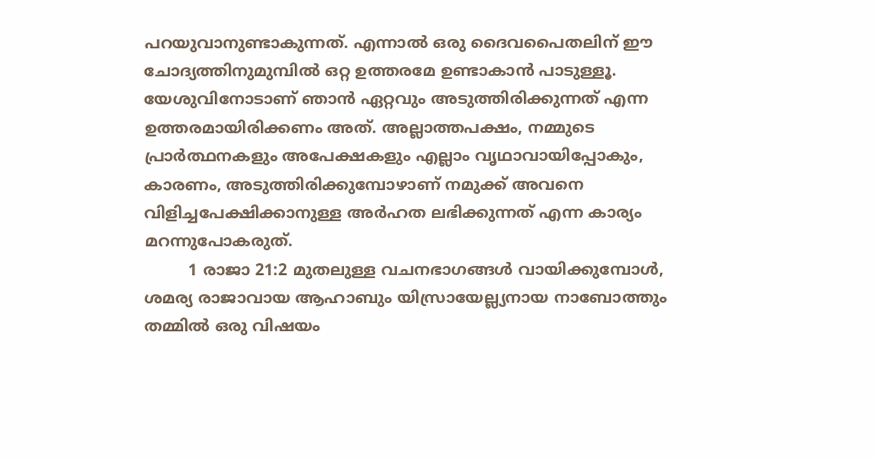പറയുവാനുണ്ടാകുന്നത്. എന്നാൽ ഒരു ദൈവപൈതലിന് ഈ ചോദ്യത്തിനുമുമ്പിൽ ഒറ്റ ഉത്തരമേ ഉണ്ടാകാൻ പാടുള്ളൂ. യേശുവിനോടാണ് ഞാൻ ഏറ്റവും അടുത്തിരിക്കുന്നത് എന്ന ഉത്തരമായിരിക്കണം അത്. അല്ലാത്തപക്ഷം, നമ്മുടെ പ്രാർത്ഥനകളും അപേക്ഷകളും എല്ലാം വൃഥാവായിപ്പോകും, കാരണം, അടുത്തിരിക്കുമ്പോഴാണ് നമുക്ക് അവനെ വിളിച്ചപേക്ഷിക്കാനുള്ള അർഹത ലഭിക്കുന്നത് എന്ന കാര്യം മറന്നുപോകരുത്.
         1 രാജാ 21:2 മുതലുള്ള വചനഭാഗങ്ങൾ വായിക്കുമ്പോൾ, ശമര്യ രാജാവായ ആഹാബും യിസ്രായേല്ല്യനായ നാബോത്തും തമ്മിൽ ഒരു വിഷയം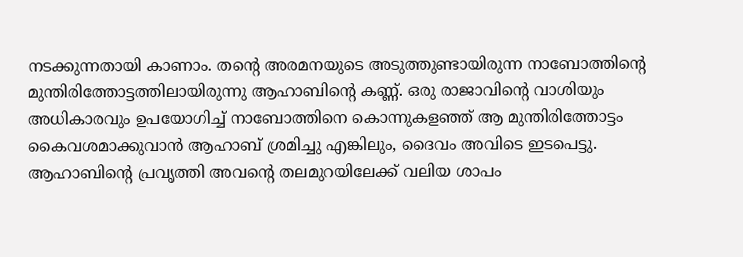നടക്കുന്നതായി കാണാം. തന്റെ അരമനയുടെ അടുത്തുണ്ടായിരുന്ന നാബോത്തിന്റെ മുന്തിരിത്തോട്ടത്തിലായിരുന്നു ആഹാബിന്റെ കണ്ണ്. ഒരു രാജാവിന്റെ വാശിയും അധികാരവും ഉപയോഗിച്ച് നാബോത്തിനെ കൊന്നുകളഞ്ഞ് ആ മുന്തിരിത്തോട്ടം കൈവശമാക്കുവാൻ ആഹാബ് ശ്രമിച്ചു എങ്കിലും, ദൈവം അവിടെ ഇടപെട്ടു. ആഹാബിന്റെ പ്രവൃത്തി അവന്റെ തലമുറയിലേക്ക് വലിയ ശാപം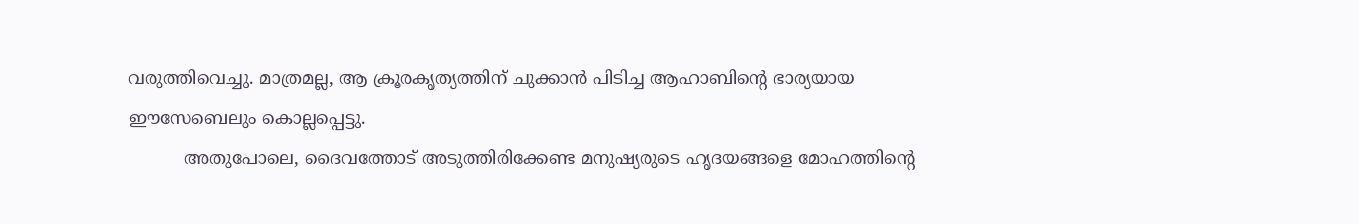വരുത്തിവെച്ചു. മാത്രമല്ല, ആ ക്രൂരകൃത്യത്തിന് ചുക്കാൻ പിടിച്ച ആഹാബിന്റെ ഭാര്യയായ ഈസേബെലും കൊല്ലപ്പെട്ടു.
          അതുപോലെ, ദൈവത്തോട് അടുത്തിരിക്കേണ്ട മനുഷ്യരുടെ ഹൃദയങ്ങളെ മോഹത്തിന്റെ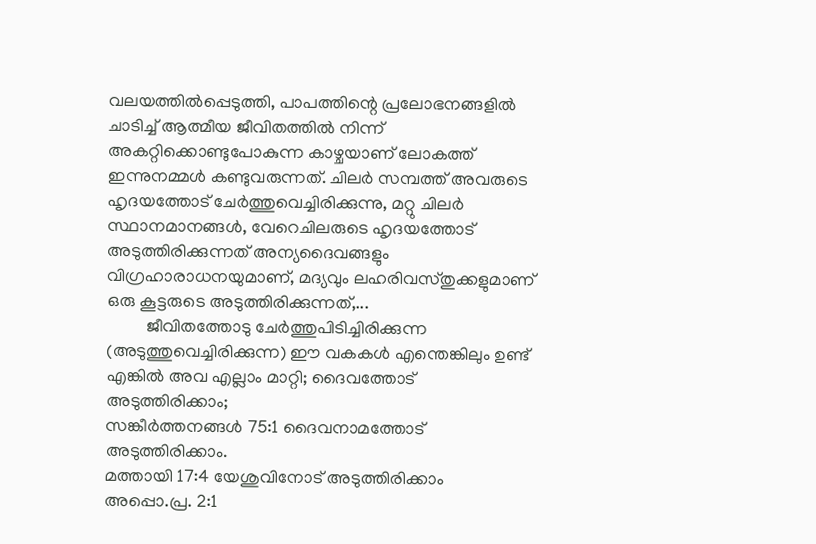വലയത്തിൽപ്പെടുത്തി, പാപത്തിന്റെ പ്രലോഭനങ്ങളിൽ ചാടിച്ച് ആത്മീയ ജീവിതത്തിൽ നിന്ന് അകറ്റിക്കൊണ്ടുപോകുന്ന കാഴ്ചയാണ് ലോകത്ത് ഇന്നുനമ്മൾ കണ്ടുവരുന്നത്. ചിലർ സമ്പത്ത് അവരുടെ ഹൃദയത്തോട് ചേർത്തുവെച്ചിരിക്കുന്നു, മറ്റു ചിലർ സ്ഥാനമാനങ്ങൾ, വേറെചിലരുടെ ഹൃദയത്തോട് അടുത്തിരിക്കുന്നത് അന്യദൈവങ്ങളും വിഗ്രഹാരാധനയുമാണ്, മദ്യവും ലഹരിവസ്തുക്കളുമാണ് ഒരു കൂട്ടരുടെ അടുത്തിരിക്കുന്നത്,...
         ജീവിതത്തോടു ചേർത്തുപിടിച്ചിരിക്കുന്ന (അടുത്തുവെച്ചിരിക്കുന്ന) ഈ വകകൾ എന്തെങ്കിലും ഉണ്ട് എങ്കിൽ അവ എല്ലാം മാറ്റി; ദൈവത്തോട് അടുത്തിരിക്കാം;
സങ്കീർത്തനങ്ങൾ 75:1 ദൈവനാമത്തോട് അടുത്തിരിക്കാം.
മത്തായി 17:4 യേശുവിനോട് അടുത്തിരിക്കാം
അപ്പൊ.പ്ര. 2:1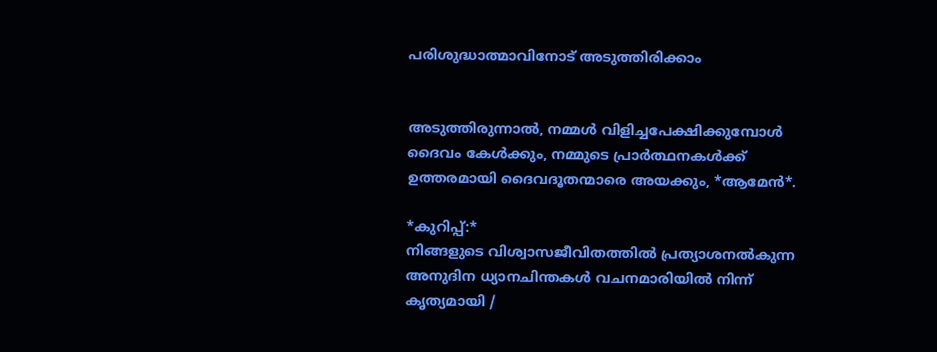പരിശുദ്ധാത്മാവിനോട് അടുത്തിരിക്കാം


അടുത്തിരുന്നാൽ, നമ്മൾ വിളിച്ചപേക്ഷിക്കുമ്പോൾ ദൈവം കേൾക്കും, നമ്മുടെ പ്രാർത്ഥനകൾക്ക് ഉത്തരമായി ദൈവദൂതന്മാരെ അയക്കും, *ആമേൻ*.

*കുറിപ്പ്:*
നിങ്ങളുടെ വിശ്വാസജീവിതത്തിൽ പ്രത്യാശനൽകുന്ന അനുദിന ധ്യാനചിന്തകൾ വചനമാരിയിൽ നിന്ന് കൃത്യമായി /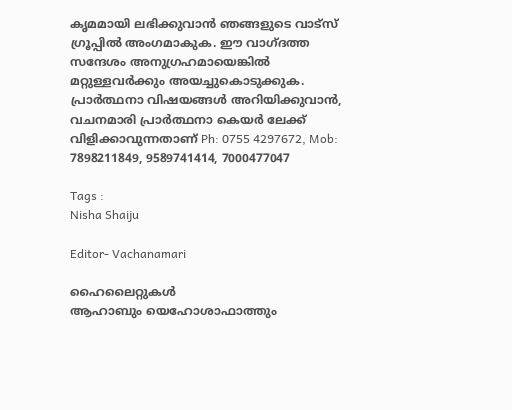കൃമമായി ലഭിക്കുവാൻ ഞങ്ങളുടെ വാട്സ് ഗ്രൂപ്പിൽ അംഗമാകുക. ഈ വാഗ്ദത്ത സന്ദേശം അനുഗ്രഹമായെങ്കിൽ മറ്റുള്ളവർക്കും അയച്ചുകൊടുക്കുക.
പ്രാർത്ഥനാ വിഷയങ്ങൾ അറിയിക്കുവാൻ, വചനമാരി പ്രാർത്ഥനാ കെയർ ലേക്ക് വിളിക്കാവുന്നതാണ് Ph: 0755 4297672, Mob: 7898211849, 9589741414, 7000477047

Tags :
Nisha Shaiju

Editor- Vachanamari

ഹൈലൈറ്റുകൾ
ആഹാബും യെഹോശാഫാത്തും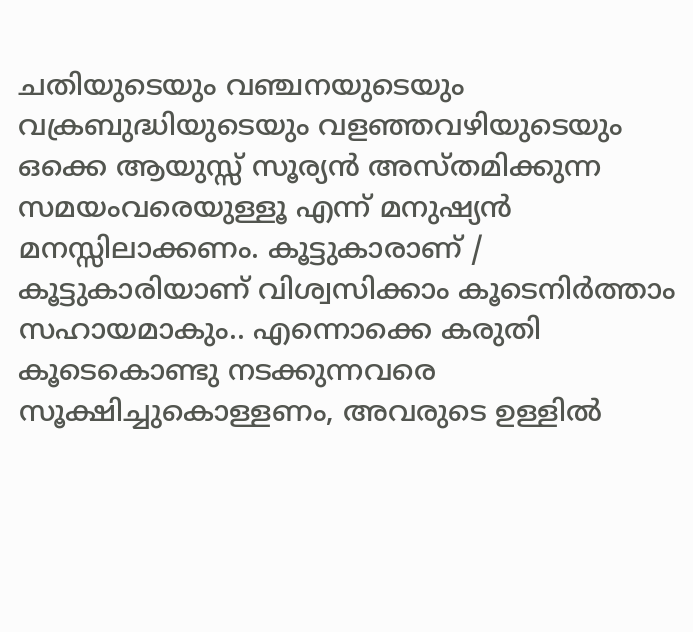ചതിയുടെയും വഞ്ചനയുടെയും വക്രബുദ്ധിയുടെയും വളഞ്ഞവഴിയുടെയും ഒക്കെ ആയുസ്സ് സൂര്യൻ അസ്തമിക്കുന്ന സമയംവരെയുള്ളൂ എന്ന് മനുഷ്യൻ മനസ്സിലാക്കണം. കൂട്ടുകാരാണ് / കൂട്ടുകാരിയാണ് വിശ്വസിക്കാം കൂടെനിർത്താം സഹായമാകും.. എന്നൊക്കെ കരുതി കൂടെകൊണ്ടു നടക്കുന്നവരെ സൂക്ഷിച്ചുകൊള്ളണം, അവരുടെ ഉള്ളിൽ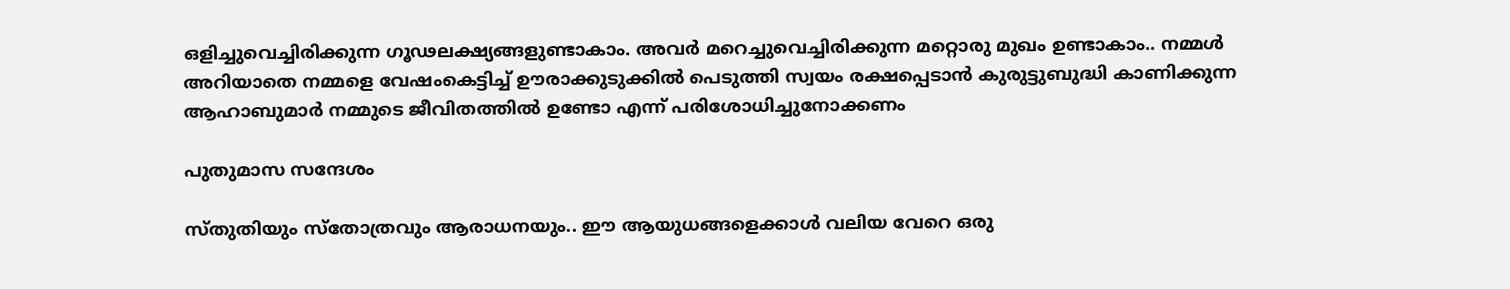ഒളിച്ചുവെച്ചിരിക്കുന്ന ഗൂഢലക്ഷ്യങ്ങളുണ്ടാകാം. അവർ മറെച്ചുവെച്ചിരിക്കുന്ന മറ്റൊരു മുഖം ഉണ്ടാകാം.. നമ്മൾ അറിയാതെ നമ്മളെ വേഷംകെട്ടിച്ച് ഊരാക്കുടുക്കിൽ പെടുത്തി സ്വയം രക്ഷപ്പെടാൻ കുരുട്ടുബുദ്ധി കാണിക്കുന്ന ആഹാബുമാർ നമ്മുടെ ജീവിതത്തിൽ ഉണ്ടോ എന്ന് പരിശോധിച്ചുനോക്കണം

പുതുമാസ സന്ദേശം

സ്തുതിയും സ്തോത്രവും ആരാധനയും.. ഈ ആയുധങ്ങളെക്കാൾ വലിയ വേറെ ഒരു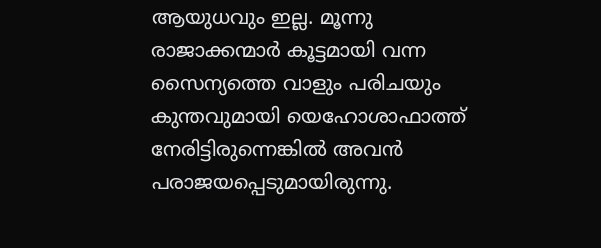ആയുധവും ഇല്ല. മൂന്നു രാജാക്കന്മാർ കൂട്ടമായി വന്ന സൈന്യത്തെ വാളും പരിചയും കുന്തവുമായി യെഹോശാഫാത്ത് നേരിട്ടിരുന്നെങ്കിൽ അവൻ പരാജയപ്പെടുമായിരുന്നു.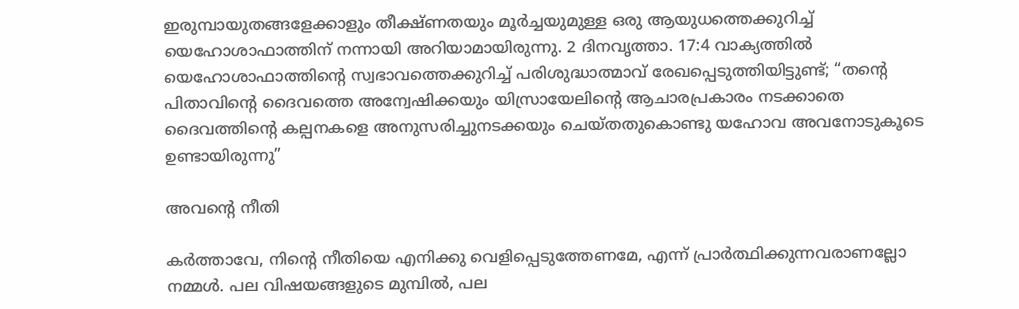ഇരുമ്പായുതങ്ങളേക്കാളും തീക്ഷ്ണതയും മൂർച്ചയുമുള്ള ഒരു ആയുധത്തെക്കുറിച്ച് യെഹോശാഫാത്തിന് നന്നായി അറിയാമായിരുന്നു. 2 ദിനവൃത്താ. 17:4 വാക്യത്തിൽ യെഹോശാഫാത്തിൻ്റെ സ്വഭാവത്തെക്കുറിച്ച് പരിശുദ്ധാത്മാവ് രേഖപ്പെടുത്തിയിട്ടുണ്ട്; “തൻ്റെ പിതാവിൻ്റെ ദൈവത്തെ അന്വേഷിക്കയും യിസ്രായേലിൻ്റെ ആചാരപ്രകാരം നടക്കാതെ ദൈവത്തിൻ്റെ കല്പനകളെ അനുസരിച്ചുനടക്കയും ചെയ്തതുകൊണ്ടു യഹോവ അവനോടുകൂടെ ഉണ്ടായിരുന്നു”

അവൻ്റെ നീതി

കർത്താവേ, നിൻ്റെ നീതിയെ എനിക്കു വെളിപ്പെടുത്തേണമേ, എന്ന് പ്രാർത്ഥിക്കുന്നവരാണല്ലോ നമ്മൾ. പല വിഷയങ്ങളുടെ മുമ്പിൽ, പല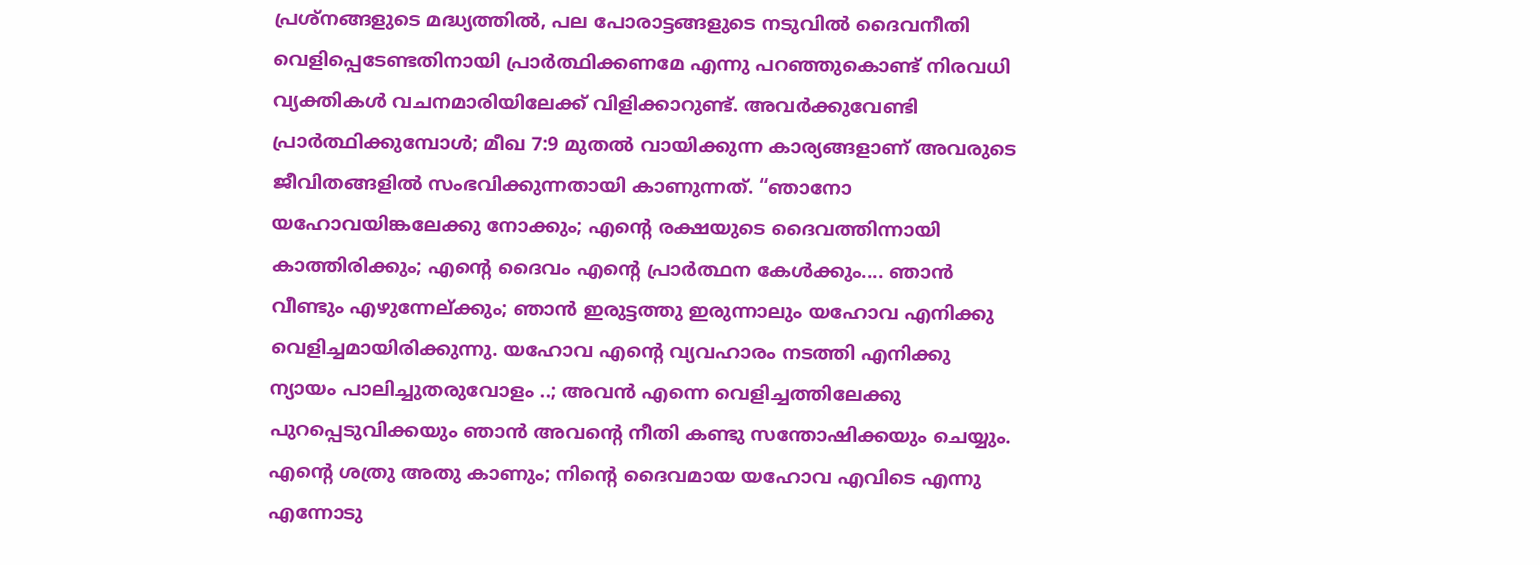പ്രശ്നങ്ങളുടെ മദ്ധ്യത്തിൽ, പല പോരാട്ടങ്ങളുടെ നടുവിൽ ദൈവനീതി വെളിപ്പെടേണ്ടതിനായി പ്രാർത്ഥിക്കണമേ എന്നു പറഞ്ഞുകൊണ്ട് നിരവധി വ്യക്തികൾ വചനമാരിയിലേക്ക് വിളിക്കാറുണ്ട്. അവർക്കുവേണ്ടി പ്രാർത്ഥിക്കുമ്പോൾ; മീഖ 7:9 മുതൽ വായിക്കുന്ന കാര്യങ്ങളാണ് അവരുടെ ജീവിതങ്ങളിൽ സംഭവിക്കുന്നതായി കാണുന്നത്. “ഞാനോ യഹോവയിങ്കലേക്കു നോക്കും; എൻ്റെ രക്ഷയുടെ ദൈവത്തിന്നായി കാത്തിരിക്കും; എൻ്റെ ദൈവം എൻ്റെ പ്രാർത്ഥന കേൾക്കും.... ഞാൻ വീണ്ടും എഴുന്നേല്ക്കും; ഞാൻ ഇരുട്ടത്തു ഇരുന്നാലും യഹോവ എനിക്കു വെളിച്ചമായിരിക്കുന്നു. യഹോവ എൻ്റെ വ്യവഹാരം നടത്തി എനിക്കു ന്യായം പാലിച്ചുതരുവോളം ..; അവൻ എന്നെ വെളിച്ചത്തിലേക്കു പുറപ്പെടുവിക്കയും ഞാൻ അവൻ്റെ നീതി കണ്ടു സന്തോഷിക്കയും ചെയ്യും. എന്റെ ശത്രു അതു കാണും; നിൻ്റെ ദൈവമായ യഹോവ എവിടെ എന്നു എന്നോടു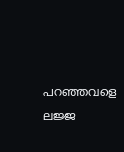പറഞ്ഞവളെ ലജ്ജ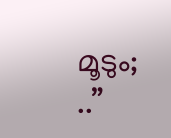മൂടും; ..”